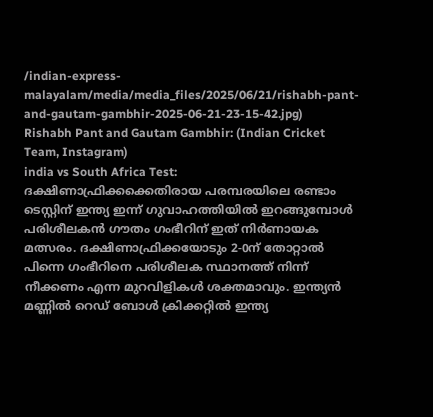/indian-express-malayalam/media/media_files/2025/06/21/rishabh-pant-and-gautam-gambhir-2025-06-21-23-15-42.jpg)
Rishabh Pant and Gautam Gambhir: (Indian Cricket Team, Instagram)
india vs South Africa Test: ദക്ഷിണാഫ്രിക്കക്കെതിരായ പരമ്പരയിലെ രണ്ടാം ടെസ്റ്റിന് ഇന്ത്യ ഇന്ന് ഗുവാഹത്തിയിൽ ഇറങ്ങുമ്പോൾ പരിശീലകൻ ഗൗതം ഗംഭീറിന് ഇത് നിർണായക മത്സരം. ദക്ഷിണാഫ്രിക്കയോടും 2-0ന് തോറ്റാൽ പിന്നെ ഗംഭീറിനെ പരിശീലക സ്ഥാനത്ത് നിന്ന് നീക്കണം എന്ന മുറവിളികൾ ശക്തമാവും. ഇന്ത്യൻ മണ്ണിൽ റെഡ് ബോൾ ക്രിക്കറ്റിൽ ഇന്ത്യ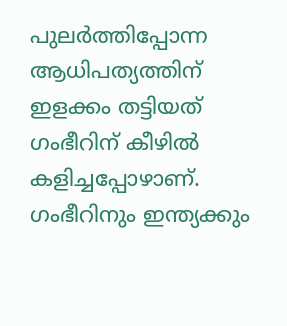പുലർത്തിപ്പോന്ന ആധിപത്യത്തിന് ഇളക്കം തട്ടിയത് ഗംഭീറിന് കീഴിൽ കളിച്ചപ്പോഴാണ്. ഗംഭീറിനും ഇന്ത്യക്കും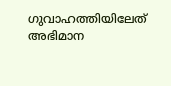ഗുവാഹത്തിയിലേത് അഭിമാന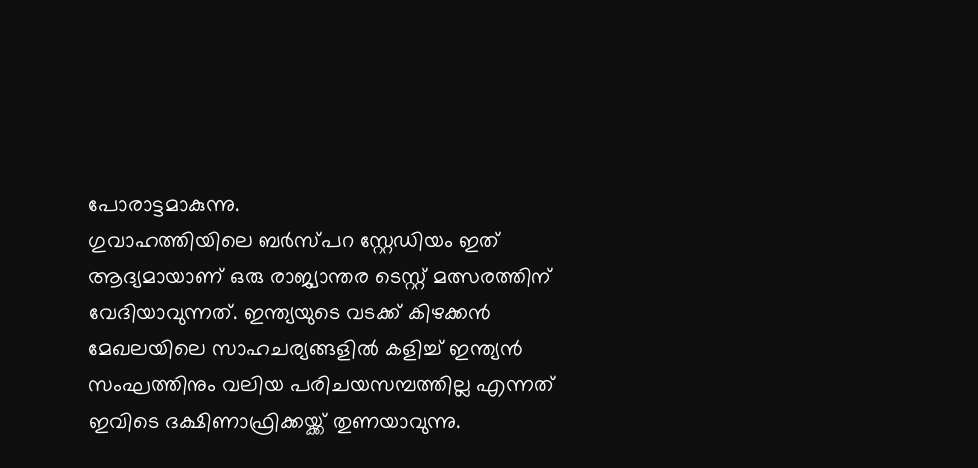പോരാട്ടമാകുന്നു.
ഗുവാഹത്തിയിലെ ബർസ്പറ സ്റ്റേഡിയം ഇത് ആദ്യമായാണ് ഒരു രാജ്യാന്തര ടെസ്റ്റ് മത്സരത്തിന് വേദിയാവുന്നത്. ഇന്ത്യയുടെ വടക്ക് കിഴക്കൻ മേഖലയിലെ സാഹചര്യങ്ങളിൽ കളിച്ച് ഇന്ത്യൻ സംഘത്തിനും വലിയ പരിചയസമ്പത്തില്ല എന്നത് ഇവിടെ ദക്ഷിണാഫ്രിക്കയ്ക്ക് തുണയാവുന്നു.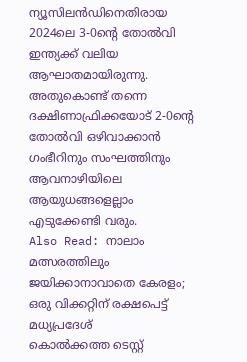ന്യൂസിലൻഡിനെതിരായ 2024ലെ 3-0ന്റെ തോൽവി ഇന്ത്യക്ക് വലിയ ആഘാതമായിരുന്നു. അതുകൊണ്ട് തന്നെ ദക്ഷിണാഫ്രിക്കയോട് 2-0ന്റെ തോൽവി ഒഴിവാക്കാൻ ഗംഭീറിനും സംഘത്തിനും ആവനാഴിയിലെ ആയുധങ്ങളെല്ലാം എടുക്കേണ്ടി വരും.
Also Read: നാലാം മത്സരത്തിലും ജയിക്കാനാവാതെ കേരളം; ഒരു വിക്കറ്റിന് രക്ഷപെട്ട് മധ്യപ്രദേശ്
കൊൽക്കത്ത ടെസ്റ്റ്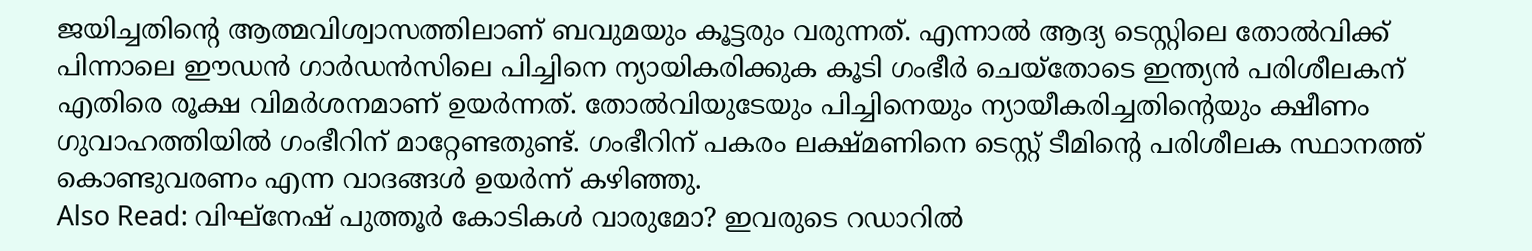ജയിച്ചതിന്റെ ആത്മവിശ്വാസത്തിലാണ് ബവുമയും കൂട്ടരും വരുന്നത്. എന്നാൽ ആദ്യ ടെസ്റ്റിലെ തോൽവിക്ക് പിന്നാലെ ഈഡൻ ഗാർഡൻസിലെ പിച്ചിനെ ന്യായികരിക്കുക കൂടി ഗംഭീർ ചെയ്തോടെ ഇന്ത്യൻ പരിശീലകന് എതിരെ രൂക്ഷ വിമർശനമാണ് ഉയർന്നത്. തോൽവിയുടേയും പിച്ചിനെയും ന്യായീകരിച്ചതിന്റെയും ക്ഷീണം ഗുവാഹത്തിയിൽ ഗംഭീറിന് മാറ്റേണ്ടതുണ്ട്. ഗംഭീറിന് പകരം ലക്ഷ്മണിനെ ടെസ്റ്റ് ടീമിന്റെ പരിശീലക സ്ഥാനത്ത് കൊണ്ടുവരണം എന്ന വാദങ്ങൾ ഉയർന്ന് കഴിഞ്ഞു.
Also Read: വിഘ്നേഷ് പുത്തൂർ കോടികൾ വാരുമോ? ഇവരുടെ റഡാറിൽ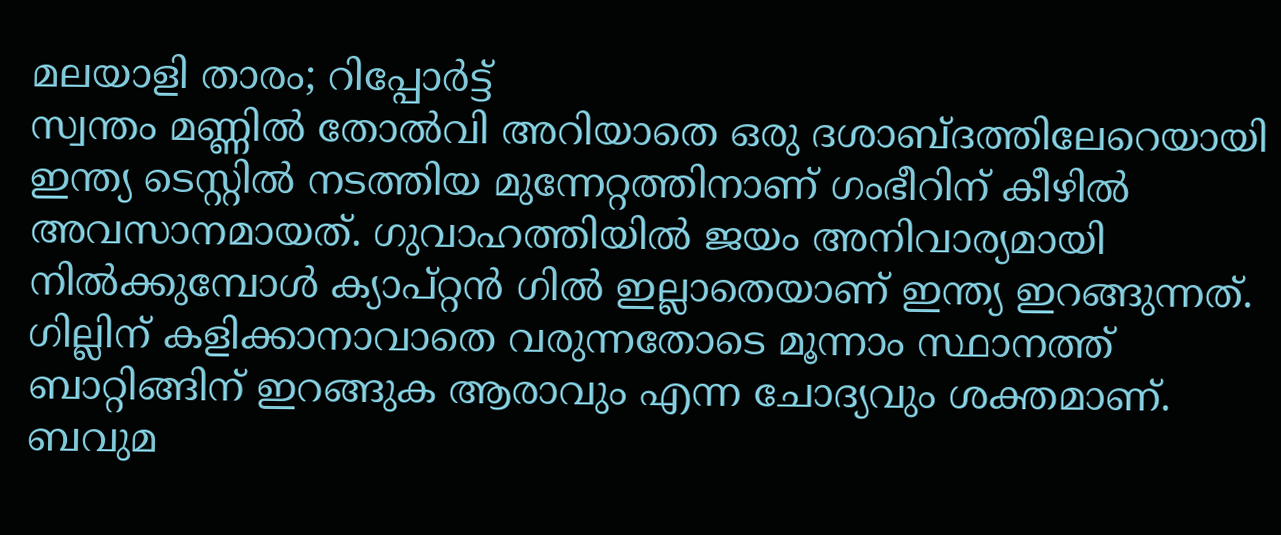മലയാളി താരം; റിപ്പോർട്ട്
സ്വന്തം മണ്ണിൽ തോൽവി അറിയാതെ ഒരു ദശാബ്ദത്തിലേറെയായി ഇന്ത്യ ടെസ്റ്റിൽ നടത്തിയ മുന്നേറ്റത്തിനാണ് ഗംഭീറിന് കീഴിൽ അവസാനമായത്. ഗുവാഹത്തിയിൽ ജയം അനിവാര്യമായി നിൽക്കുമ്പോൾ ക്യാപ്റ്റൻ ഗിൽ ഇല്ലാതെയാണ് ഇന്ത്യ ഇറങ്ങുന്നത്. ഗില്ലിന് കളിക്കാനാവാതെ വരുന്നതോടെ മൂന്നാം സ്ഥാനത്ത് ബാറ്റിങ്ങിന് ഇറങ്ങുക ആരാവും എന്ന ചോദ്യവും ശക്തമാണ്. ബവുമ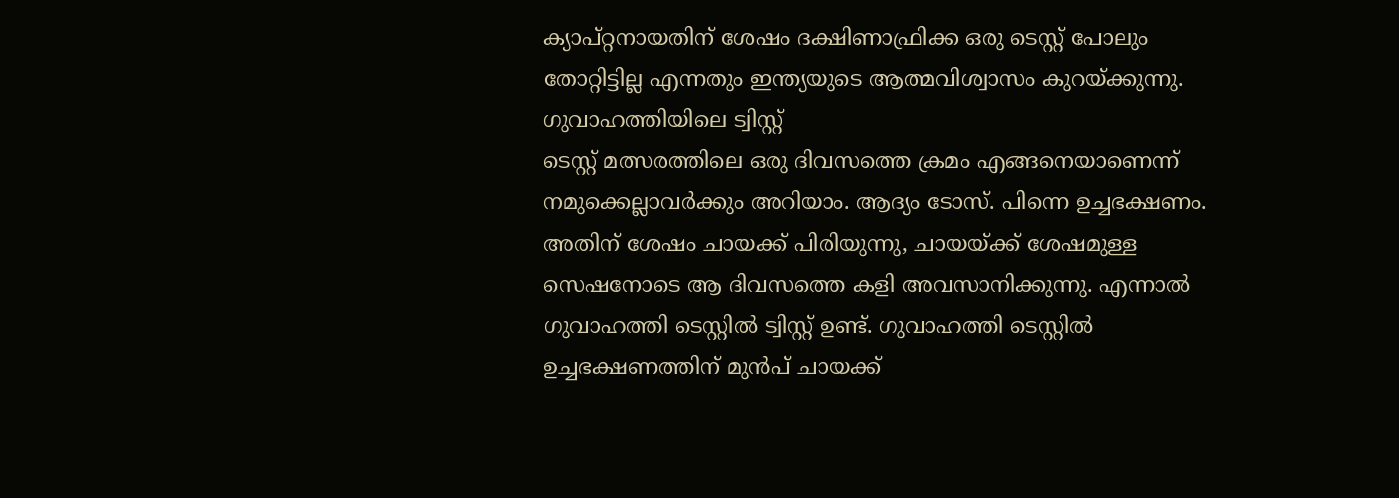ക്യാപ്റ്റനായതിന് ശേഷം ദക്ഷിണാഫ്രിക്ക ഒരു ടെസ്റ്റ് പോലും തോറ്റിട്ടില്ല എന്നതും ഇന്ത്യയുടെ ആത്മവിശ്വാസം കുറയ്ക്കുന്നു.
ഗുവാഹത്തിയിലെ ട്വിസ്റ്റ്
ടെസ്റ്റ് മത്സരത്തിലെ ഒരു ദിവസത്തെ ക്രമം എങ്ങനെയാണെന്ന് നമുക്കെല്ലാവർക്കും അറിയാം. ആദ്യം ടോസ്. പിന്നെ ഉച്ചഭക്ഷണം. അതിന് ശേഷം ചായക്ക് പിരിയുന്നു, ചായയ്ക്ക് ശേഷമുള്ള സെഷനോടെ ആ ദിവസത്തെ കളി അവസാനിക്കുന്നു. എന്നാൽ ഗുവാഹത്തി ടെസ്റ്റിൽ ട്വിസ്റ്റ് ഉണ്ട്. ഗുവാഹത്തി ടെസ്റ്റിൽ ഉച്ചഭക്ഷണത്തിന് മുൻപ് ചായക്ക്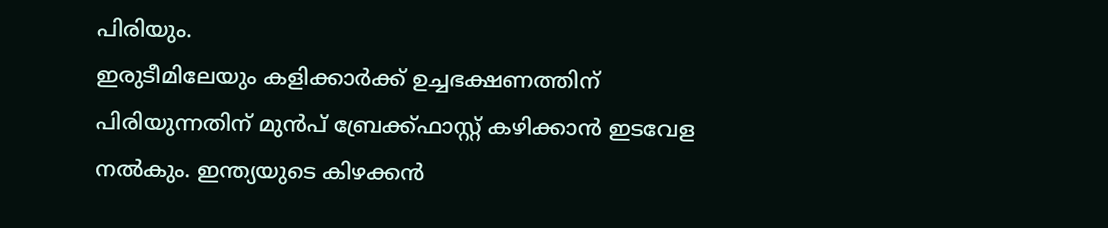പിരിയും.
ഇരുടീമിലേയും കളിക്കാർക്ക് ഉച്ചഭക്ഷണത്തിന് പിരിയുന്നതിന് മുൻപ് ബ്രേക്ക്ഫാസ്റ്റ് കഴിക്കാൻ ഇടവേള നൽകും. ഇന്ത്യയുടെ കിഴക്കൻ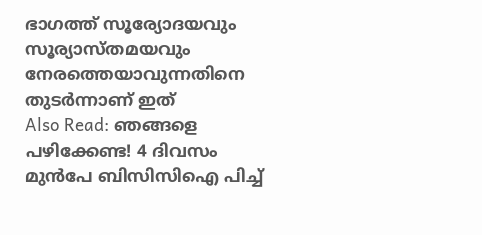ഭാഗത്ത് സൂര്യോദയവും സൂര്യാസ്തമയവും നേരത്തെയാവുന്നതിനെ തുടർന്നാണ് ഇത്
Also Read: ഞങ്ങളെ പഴിക്കേണ്ട! 4 ദിവസം മുൻപേ ബിസിസിഐ പിച്ച്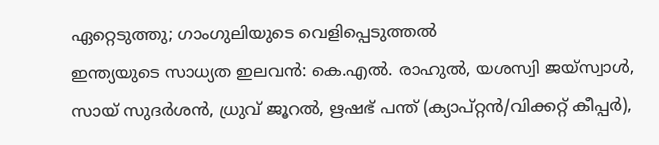ഏറ്റെടുത്തു; ഗാംഗുലിയുടെ വെളിപ്പെടുത്തൽ
ഇന്ത്യയുടെ സാധ്യത ഇലവൻ: കെ.എൽ. രാഹുൽ, യശസ്വി ജയ്സ്വാൾ, സായ് സുദർശൻ, ധ്രുവ് ജൂറൽ, ഋഷഭ് പന്ത് (ക്യാപ്റ്റൻ/വിക്കറ്റ് കീപ്പർ),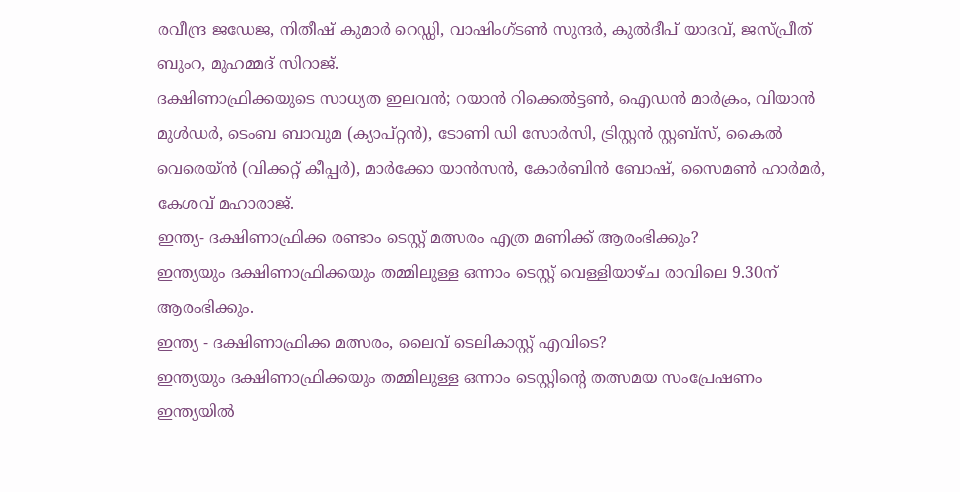രവീന്ദ്ര ജഡേജ, നിതീഷ് കുമാർ റെഡ്ഡി, വാഷിംഗ്ടൺ സുന്ദർ, കുൽദീപ് യാദവ്, ജസ്പ്രീത് ബുംറ, മുഹമ്മദ് സിറാജ്.
ദക്ഷിണാഫ്രിക്കയുടെ സാധ്യത ഇലവൻ; റയാൻ റിക്കെൽട്ടൺ, ഐഡൻ മാർക്രം, വിയാൻ മുൾഡർ, ടെംബ ബാവുമ (ക്യാപ്റ്റൻ), ടോണി ഡി സോർസി, ട്രിസ്റ്റൻ സ്റ്റബ്സ്, കൈൽ വെരെയ്ൻ (വിക്കറ്റ് കീപ്പർ), മാർക്കോ യാൻസൻ, കോർബിൻ ബോഷ്, സൈമൺ ഹാർമർ, കേശവ് മഹാരാജ്.
ഇന്ത്യ- ദക്ഷിണാഫ്രിക്ക രണ്ടാം ടെസ്റ്റ് മത്സരം എത്ര മണിക്ക് ആരംഭിക്കും?
ഇന്ത്യയും ദക്ഷിണാഫ്രിക്കയും തമ്മിലുള്ള ഒന്നാം ടെസ്റ്റ് വെള്ളിയാഴ്ച രാവിലെ 9.30ന് ആരംഭിക്കും.
ഇന്ത്യ - ദക്ഷിണാഫ്രിക്ക മത്സരം, ലൈവ് ടെലികാസ്റ്റ് എവിടെ?
ഇന്ത്യയും ദക്ഷിണാഫ്രിക്കയും തമ്മിലുള്ള ഒന്നാം ടെസ്റ്റിന്റെ തത്സമയ സംപ്രേഷണം ഇന്ത്യയിൽ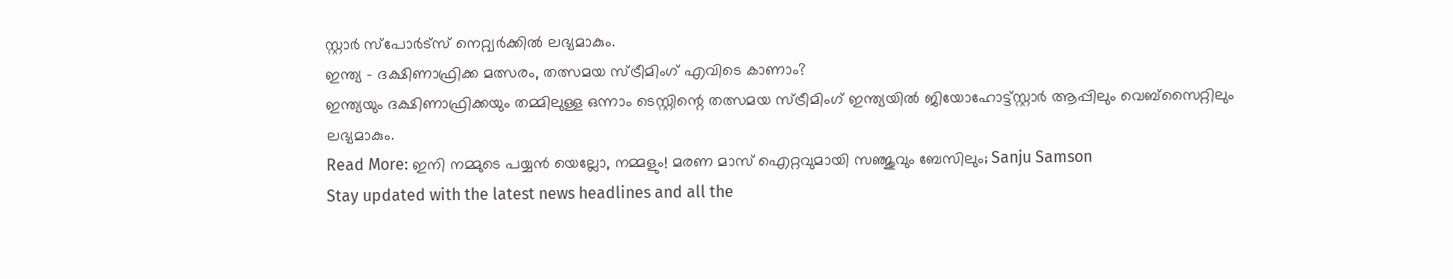സ്റ്റാർ സ്പോർട്സ് നെറ്റ്വർക്കിൽ ലഭ്യമാകും.
ഇന്ത്യ - ദക്ഷിണാഫ്രിക്ക മത്സരം, തത്സമയ സ്ട്രീമിംഗ് എവിടെ കാണാം?
ഇന്ത്യയും ദക്ഷിണാഫ്രിക്കയും തമ്മിലുള്ള ഒന്നാം ടെസ്റ്റിന്റെ തത്സമയ സ്ട്രീമിംഗ് ഇന്ത്യയിൽ ജിയോഹോട്ട്സ്റ്റാർ ആപ്പിലും വെബ്സൈറ്റിലും ലഭ്യമാകും.
Read More: ഇനി നമ്മുടെ പയ്യൻ യെല്ലോ, നമ്മളും! മരണ മാസ് ഐറ്റവുമായി സഞ്ജുവും ബേസിലും; Sanju Samson
Stay updated with the latest news headlines and all the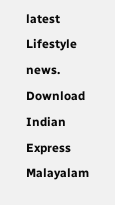latest Lifestyle news. Download Indian Express Malayalam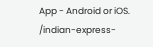App - Android or iOS.
/indian-express-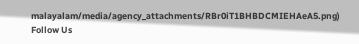malayalam/media/agency_attachments/RBr0iT1BHBDCMIEHAeA5.png)
Follow Us